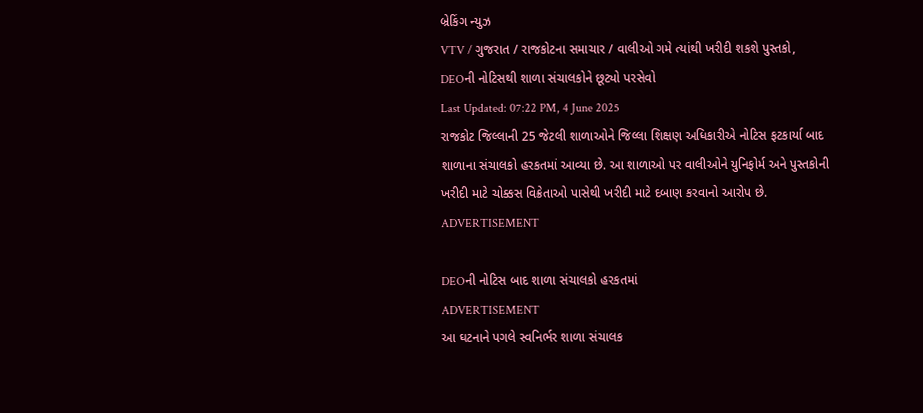બ્રેકિંગ ન્યુઝ
VTV / ગુજરાત / રાજકોટના સમાચાર / વાલીઓ ગમે ત્યાંથી ખરીદી શકશે પુસ્તકો, DEOની નોટિસથી શાળા સંચાલકોને છૂટ્યો પરસેવો
Last Updated: 07:22 PM, 4 June 2025
રાજકોટ જિલ્લાની 25 જેટલી શાળાઓને જિલ્લા શિક્ષણ અધિકારીએ નોટિસ ફટકાર્યા બાદ શાળાના સંચાલકો હરકતમાં આવ્યા છે. આ શાળાઓ પર વાલીઓને યુનિફોર્મ અને પુસ્તકોની ખરીદી માટે ચોક્કસ વિક્રેતાઓ પાસેથી ખરીદી માટે દબાણ કરવાનો આરોપ છે.
ADVERTISEMENT

DEOની નોટિસ બાદ શાળા સંચાલકો હરકતમાં
ADVERTISEMENT
આ ઘટનાને પગલે સ્વનિર્ભર શાળા સંચાલક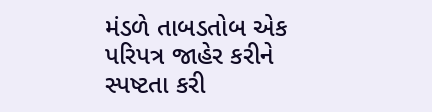મંડળે તાબડતોબ એક પરિપત્ર જાહેર કરીને સ્પષ્ટતા કરી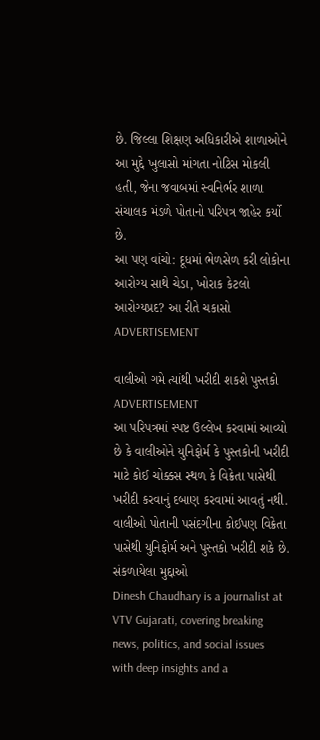છે. જિલ્લા શિક્ષણ અધિકારીએ શાળાઓને આ મુદ્દે ખુલાસો માંગતા નોટિસ મોકલી હતી, જેના જવાબમાં સ્વનિર્ભર શાળા સંચાલક મંડળે પોતાનો પરિપત્ર જાહેર કર્યો છે.
આ પણ વાંચો: દૂધમાં ભેળસેળ કરી લોકોના આરોગ્ય સાથે ચેડા, ખોરાક કેટલો આરોગ્યપ્રદ? આ રીતે ચકાસો
ADVERTISEMENT

વાલીઓ ગમે ત્યાંથી ખરીદી શકશે પુસ્તકો
ADVERTISEMENT
આ પરિપત્રમાં સ્પષ્ટ ઉલ્લેખ કરવામાં આવ્યો છે કે વાલીઓને યુનિફોર્મ કે પુસ્તકોની ખરીદી માટે કોઈ ચોક્કસ સ્થળ કે વિક્રેતા પાસેથી ખરીદી કરવાનું દબાણ કરવામાં આવતું નથી. વાલીઓ પોતાની પસંદગીના કોઈપણ વિક્રેતા પાસેથી યુનિફોર્મ અને પુસ્તકો ખરીદી શકે છે.
સંકળાયેલા મુદ્દાઓ
Dinesh Chaudhary is a journalist at VTV Gujarati, covering breaking news, politics, and social issues with deep insights and a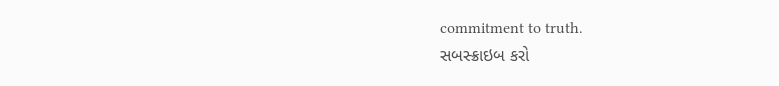commitment to truth.
સબસ્ક્રાઇબ કરો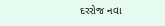દરરોજ નવા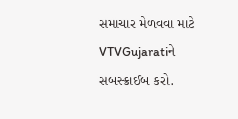સમાચાર મેળવવા માટે VTVGujaratiને સબસ્ક્રાઈબ કરો.